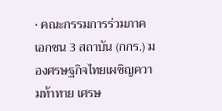• คณะกรรมการร่วมภาคเอกชน 3 สถาบัน (กกร.) มองศรษฐกิจไทยเผชิญความท้าทาย เศรษ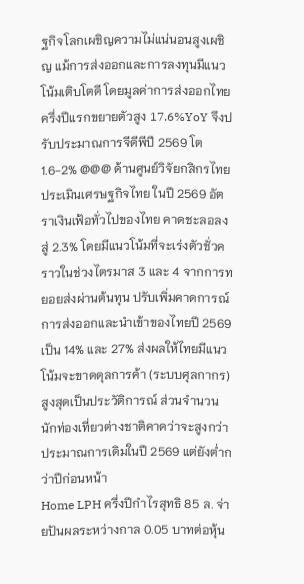ฐกิจโลกเผชิญความไม่แน่นอนสูงเผชิญ แม้การส่งออกและการลงทุนมีแนวโน้มเติบโตดี โดยมูลค่าการส่งออกไทยครึ่งปีแรกขยายตัวสูง 17.6%YoY จึงปรับประมาณการจีดีพีปี 2569 โต 1.6-2% @@@ ด้านศูนย์วิจัยกสิกรไทย ประเมินเศรษฐกิจไทย ในปี 2569 อัตราเงินเฟ้อทั่วไปของไทย คาดชะลอลงสู่ 2.3% โดยมีแนวโน้มที่จะเร่งตัวชั่วคราวในช่วงไตรมาส 3 และ 4 จากการทยอยส่งผ่านต้นทุน ปรับเพิ่มคาดการณ์การส่งออกและนำเข้าของไทยปี 2569 เป็น 14% และ 27% ส่งผลให้ไทยมีแนวโน้มจะขาดดุลการค้า (ระบบศุลกากร) สูงสุดเป็นประวัติการณ์ ส่วนจำนวนนักท่องเที่ยวต่างชาติคาดว่าจะสูงกว่าประมาณการเดิมในปี 2569 แต่ยังต่ำกว่าปีก่อนหน้า
Home LPH ครึ่งปีกำไรสุทธิ 85 ล. จ่ายปันผลระหว่างกาล 0.05 บาทต่อหุ้น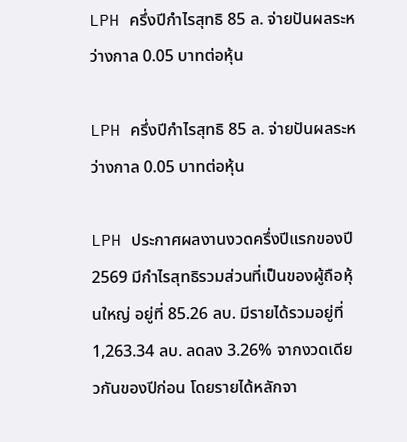LPH ครึ่งปีกำไรสุทธิ 85 ล. จ่ายปันผลระหว่างกาล 0.05 บาทต่อหุ้น

LPH ครึ่งปีกำไรสุทธิ 85 ล. จ่ายปันผลระหว่างกาล 0.05 บาทต่อหุ้น

LPH ประกาศผลงานงวดครึ่งปีแรกของปี 2569 มีกำไรสุทธิรวมส่วนที่เป็นของผู้ถือหุ้นใหญ่ อยู่ที่ 85.26 ลบ. มีรายได้รวมอยู่ที่ 1,263.34 ลบ. ลดลง 3.26% จากงวดเดียวกันของปีก่อน โดยรายได้หลักจา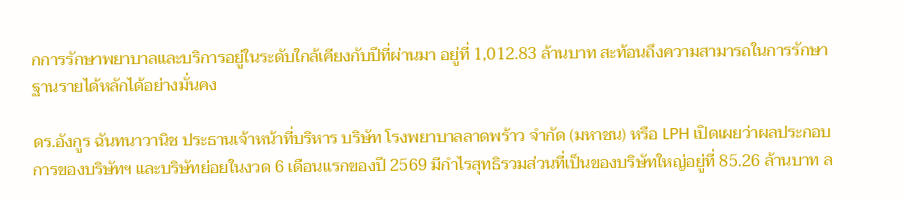กการรักษาพยาบาลและบริการอยู่ในระดับใกล้เคียงกับปีที่ผ่านมา อยู่ที่ 1,012.83 ล้านบาท สะท้อนถึงความสามารถในการรักษาฐานรายได้หลักได้อย่างมั่นคง

ดร.อังกูร ฉันทนาวานิช ประธานเจ้าหน้าที่บริหาร บริษัท โรงพยาบาลลาดพร้าว จำกัด (มหาชน) หรือ LPH เปิดเผยว่าผลประกอบการของบริษัทฯ และบริษัทย่อยในงวด 6 เดือนแรกของปี 2569 มีกำไรสุทธิรวมส่วนที่เป็นของบริษัทใหญ่อยู่ที่ 85.26 ล้านบาท ล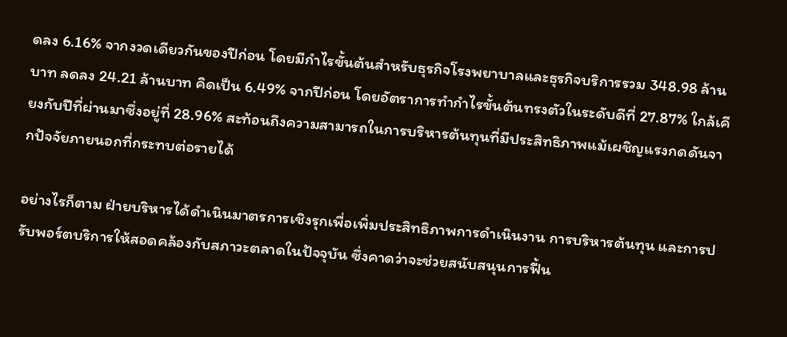ดลง 6.16% จากงวดเดียวกันของปีก่อน โดยมีกําไรขั้นต้นสําหรับธุรกิจโรงพยาบาลและธุรกิจบริการรวม 348.98 ล้านบาท ลดลง 24.21 ล้านบาท คิดเป็น 6.49% จากปีก่อน โดยอัตราการทํากําไรขั้นต้นทรงตัวในระดับดีที่ 27.87% ใกล้เคียงกับปีที่ผ่านมาซึ่งอยู่ที่ 28.96% สะท้อนถึงความสามารถในการบริหารต้นทุนที่มีประสิทธิภาพแม้เผชิญแรงกดดันจากปัจจัยภายนอกที่กระทบต่อรายได้

อย่างไรก็ตาม ฝ่ายบริหารได้ดําเนินมาตรการเชิงรุกเพื่อเพิ่มประสิทธิภาพการดําเนินงาน การบริหารต้นทุน และการปรับพอร์ตบริการให้สอดคล้องกับสภาวะตลาดในปัจจุบัน ซึ่งคาดว่าจะช่วยสนับสนุนการฟื้น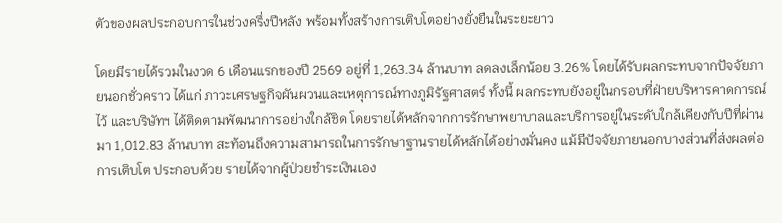ตัวของผลประกอบการในช่วงครึ่งปีหลัง พร้อมทั้งสร้างการเติบโตอย่างยั่งยืนในระยะยาว

โดยมีรายได้รวมในงวด 6 เดือนแรกของปี 2569 อยู่ที่ 1,263.34 ล้านบาท ลดลงเล็กน้อย 3.26% โดยได้รับผลกระทบจากปัจจัยภายนอกชั่วคราว ได้แก่ ภาวะเศรษฐกิจผันผวนและเหตุการณ์ทางภูมิรัฐศาสตร์ ทั้งนี้ ผลกระทบยังอยู่ในกรอบที่ฝ่ายบริหารคาดการณ์ไว้ และบริษัทฯ ได้ติดตามพัฒนาการอย่างใกล้ชิด โดยรายได้หลักจากการรักษาพยาบาลและบริการอยู่ในระดับใกล้เคียงกับปีที่ผ่านมา 1,012.83 ล้านบาท สะท้อนถึงความสามารถในการรักษาฐานรายได้หลักได้อย่างมั่นคง แม้มีปัจจัยภายนอกบางส่วนที่ส่งผลต่อการเติบโต ประกอบด้วย รายได้จากผู้ป่วยชําระเงินเอง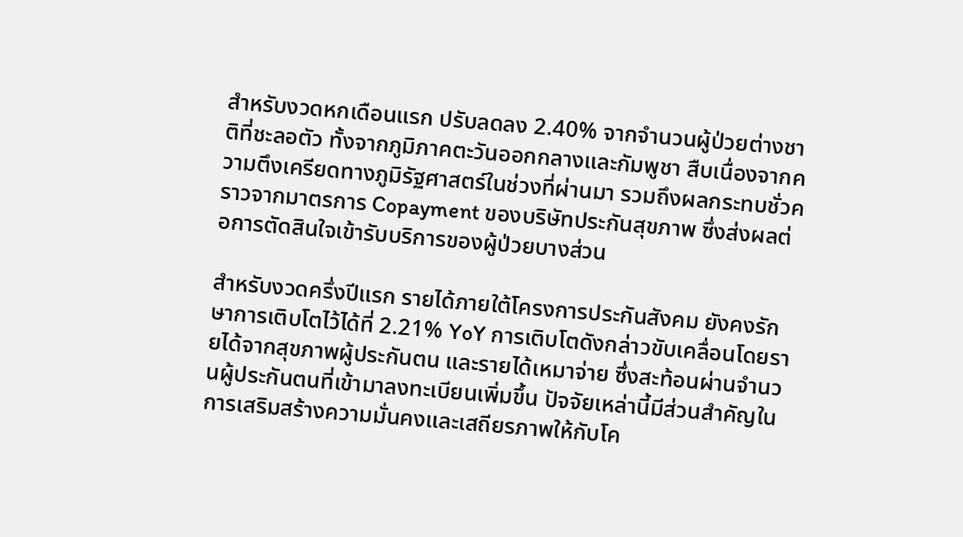สําหรับงวดหกเดือนแรก ปรับลดลง 2.40% จากจํานวนผู้ป่วยต่างชาติที่ชะลอตัว ทั้งจากภูมิภาคตะวันออกกลางและกัมพูชา สืบเนื่องจากความตึงเครียดทางภูมิรัฐศาสตร์ในช่วงที่ผ่านมา รวมถึงผลกระทบชั่วคราวจากมาตรการ Copayment ของบริษัทประกันสุขภาพ ซึ่งส่งผลต่อการตัดสินใจเข้ารับบริการของผู้ป่วยบางส่วน

สําหรับงวดครึ่งปีแรก รายได้ภายใต้โครงการประกันสังคม ยังคงรักษาการเติบโตไว้ได้ที่ 2.21% YoY การเติบโตดังกล่าวขับเคลื่อนโดยรายได้จากสุขภาพผู้ประกันตน และรายได้เหมาจ่าย ซึ่งสะท้อนผ่านจํานวนผู้ประกันตนที่เข้ามาลงทะเบียนเพิ่มขึ้น ปัจจัยเหล่านี้มีส่วนสําคัญในการเสริมสร้างความมั่นคงและเสถียรภาพให้กับโค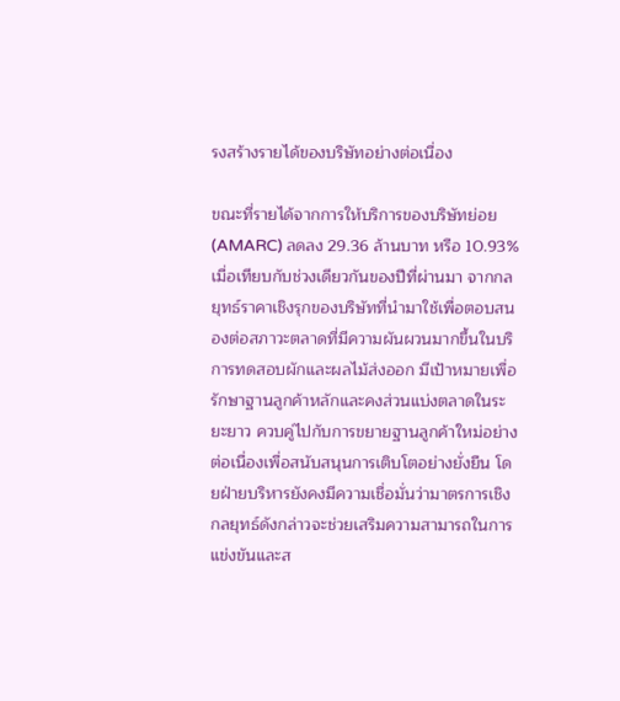รงสร้างรายได้ของบริษัทอย่างต่อเนื่อง

ขณะที่รายได้จากการให้บริการของบริษัทย่อย (AMARC) ลดลง 29.36 ล้านบาท หรือ 10.93% เมื่อเทียบกับช่วงเดียวกันของปีที่ผ่านมา จากกลยุทธ์ราคาเชิงรุกของบริษัทที่นํามาใช้เพื่อตอบสนองต่อสภาวะตลาดที่มีความผันผวนมากขึ้นในบริการทดสอบผักและผลไม้ส่งออก มีเป้าหมายเพื่อรักษาฐานลูกค้าหลักและคงส่วนแบ่งตลาดในระยะยาว ควบคู่ไปกับการขยายฐานลูกค้าใหม่อย่างต่อเนื่องเพื่อสนับสนุนการเติบโตอย่างยั่งยืน โดยฝ่ายบริหารยังคงมีความเชื่อมั่นว่ามาตรการเชิงกลยุทธ์ดังกล่าวจะช่วยเสริมความสามารถในการแข่งขันและส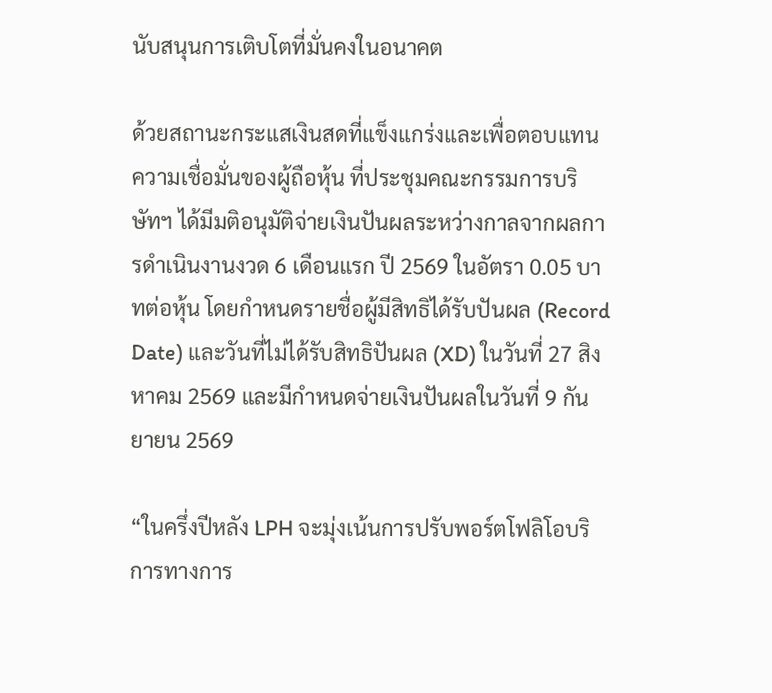นับสนุนการเติบโตที่มั่นคงในอนาคต

ด้วยสถานะกระแสเงินสดที่แข็งแกร่งและเพื่อตอบแทนความเชื่อมั่นของผู้ถือหุ้น ที่ประชุมคณะกรรมการบริษัทฯ ได้มีมติอนุมัติจ่ายเงินปันผลระหว่างกาลจากผลการดำเนินงานงวด 6 เดือนแรก ปี 2569 ในอัตรา 0.05 บาทต่อหุ้น โดยกำหนดรายชื่อผู้มีสิทธิได้รับปันผล (Record Date) และวันที่ไม่ได้รับสิทธิปันผล (XD) ในวันที่ 27 สิงหาคม 2569 และมีกำหนดจ่ายเงินปันผลในวันที่ 9 กันยายน 2569

“ในครึ่งปีหลัง LPH จะมุ่งเน้นการปรับพอร์ตโฟลิโอบริการทางการ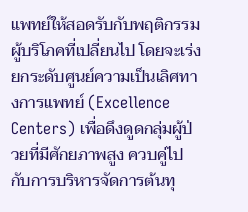แพทย์ให้สอดรับกับพฤติกรรมผู้บริโภคที่เปลี่ยนไป โดยจะเร่งยกระดับศูนย์ความเป็นเลิศทางการแพทย์ (Excellence Centers) เพื่อดึงดูดกลุ่มผู้ป่วยที่มีศักยภาพสูง ควบคู่ไปกับการบริหารจัดการต้นทุ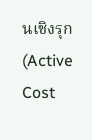นเชิงรุก (Active Cost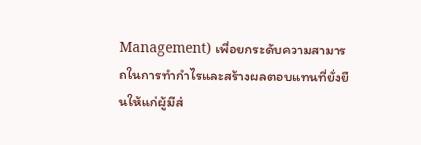Management) เพื่อยกระดับความสามารถในการทำกำไรและสร้างผลตอบแทนที่ยั่งยืนให้แก่ผู้มีส่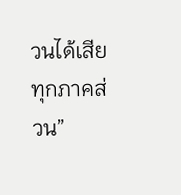วนได้เสียทุกภาคส่วน”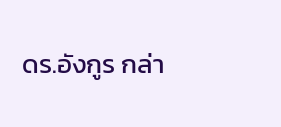ดร.อังกูร กล่า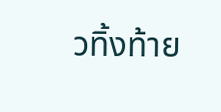วทิ้งท้าย